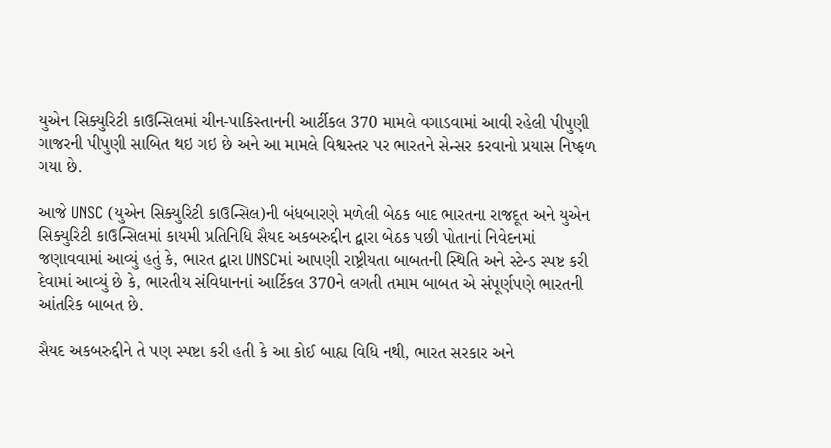યુએન સિક્યુરિટી કાઉન્સિલમાં ચીન-પાકિસ્તાનની આર્ટીકલ 370 મામલે વગાડવામાં આવી રહેલી પીપુણી ગાજરની પીપુણી સાબિત થઇ ગઇ છે અને આ મામલે વિશ્વસ્તર પર ભારતને સેન્સર કરવાનો પ્રયાસ નિષ્ફળ ગયા છે.

આજે UNSC (યુએન સિક્યુરિટી કાઉન્સિલ)ની બંધબારણે મળેલી બેઠક બાદ ભારતના રાજદૂત અને યુએન સિક્યુરિટી કાઉન્સિલમાં કાયમી પ્રતિનિધિ સૈયદ અકબરુદ્દીન દ્વારા બેઠક પછી પોતાનાં નિવેદનમાં જણાવવામાં આવ્યું હતું કે, ભારત દ્વારા UNSCમાં આપણી રાષ્ટ્રીયતા બાબતની સ્થિતિ અને સ્ટેન્ડ સ્પષ્ટ કરી દેવામાં આવ્યું છે કે, ભારતીય સંવિધાનનાં આર્ટિકલ 370ને લગતી તમામ બાબત એ સંપૂર્ણપણે ભારતની આંતરિક બાબત છે.

સૈયદ અકબરુદ્દીને તે પણ સ્પષ્ટા કરી હતી કે આ કોઈ બાહ્ય વિધિ નથી, ભારત સરકાર અને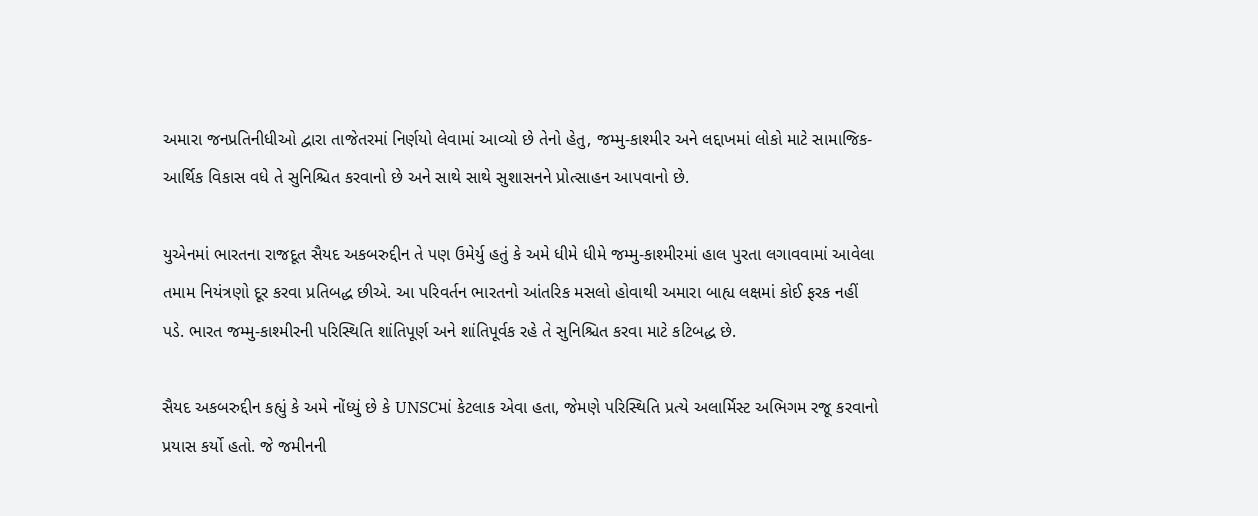અમારા જનપ્રતિનીધીઓ દ્વારા તાજેતરમાં નિર્ણયો લેવામાં આવ્યો છે તેનો હેતુ, જમ્મુ-કાશ્મીર અને લદ્દાખમાં લોકો માટે સામાજિક-આર્થિક વિકાસ વધે તે સુનિશ્ચિત કરવાનો છે અને સાથે સાથે સુશાસનને પ્રોત્સાહન આપવાનો છે.

યુએનમાં ભારતના રાજદૂત સૈયદ અકબરુદ્દીન તે પણ ઉમેર્યુ હતું કે અમે ધીમે ધીમે જમ્મુ-કાશ્મીરમાં હાલ પુરતા લગાવવામાં આવેલા તમામ નિયંત્રણો દૂર કરવા પ્રતિબદ્ધ છીએ. આ પરિવર્તન ભારતનો આંતરિક મસલો હોવાથી અમારા બાહ્ય લક્ષમાં કોઈ ફરક નહીં પડે. ભારત જમ્મુ-કાશ્મીરની પરિસ્થિતિ શાંતિપૂર્ણ અને શાંતિપૂર્વક રહે તે સુનિશ્ચિત કરવા માટે કટિબદ્ધ છે.

સૈયદ અકબરુદ્દીન કહ્યું કે અમે નોંધ્યું છે કે UNSCમાં કેટલાક એવા હતા, જેમણે પરિસ્થિતિ પ્રત્યે અલાર્મિસ્ટ અભિગમ રજૂ કરવાનો પ્રયાસ કર્યો હતો. જે જમીનની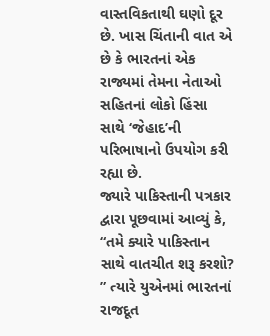વાસ્તવિકતાથી ઘણો દૂર છે. ખાસ ચિંતાની વાત એ છે કે ભારતનાં એક રાજ્યમાં તેમના નેતાઓ સહિતનાં લોકો હિંસા સાથે ‘જેહાદ’ની પરિભાષાનો ઉપયોગ કરી રહ્યા છે.
જ્યારે પાકિસ્તાની પત્રકાર દ્વારા પૂછવામાં આવ્યું કે, “તમે ક્યારે પાકિસ્તાન સાથે વાતચીત શરૂ કરશો? ” ત્યારે યુએનમાં ભારતનાં રાજદૂત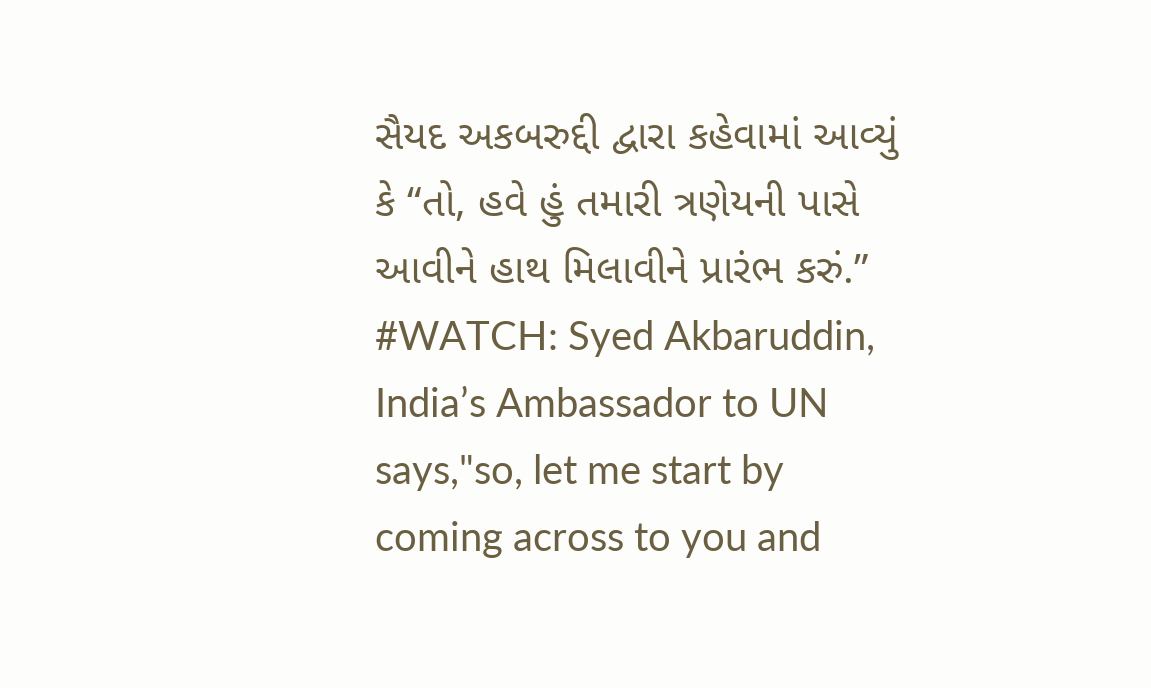સૈયદ અકબરુદ્દી દ્વારા કહેવામાં આવ્યું કે “તો, હવે હું તમારી ત્રણેયની પાસે આવીને હાથ મિલાવીને પ્રારંભ કરું.”
#WATCH: Syed Akbaruddin, India’s Ambassador to UN says,"so, let me start by coming across to you and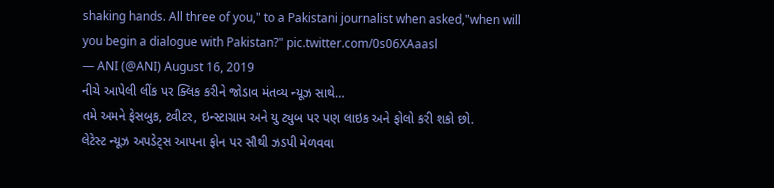shaking hands. All three of you," to a Pakistani journalist when asked,"when will you begin a dialogue with Pakistan?" pic.twitter.com/0s06XAaasl
— ANI (@ANI) August 16, 2019
નીચે આપેલી લીંક પર ક્લિક કરીને જોડાવ મંતવ્ય ન્યૂઝ સાથે…
તમે અમને ફેસબુક, ટ્વીટર, ઇન્સ્ટાગ્રામ અને યુ ટ્યુબ પર પણ લાઇક અને ફોલો કરી શકો છો.
લેટેસ્ટ ન્યૂઝ અપડેટ્સ આપના ફોન પર સૌથી ઝડપી મેળવવા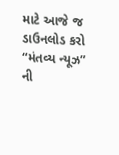માટે આજે જ ડાઉનલોડ કરો “મંતવ્ય ન્યૂઝ” ની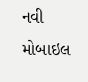નવી મોબાઇલ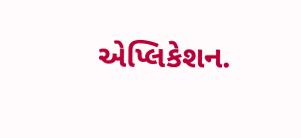એપ્લિકેશન.